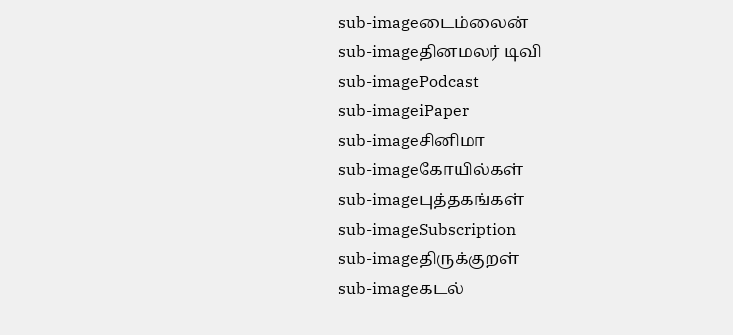sub-imageடைம்லைன்
sub-imageதினமலர் டிவி
sub-imagePodcast
sub-imageiPaper
sub-imageசினிமா
sub-imageகோயில்கள்
sub-imageபுத்தகங்கள்
sub-imageSubscription
sub-imageதிருக்குறள்
sub-imageகடல்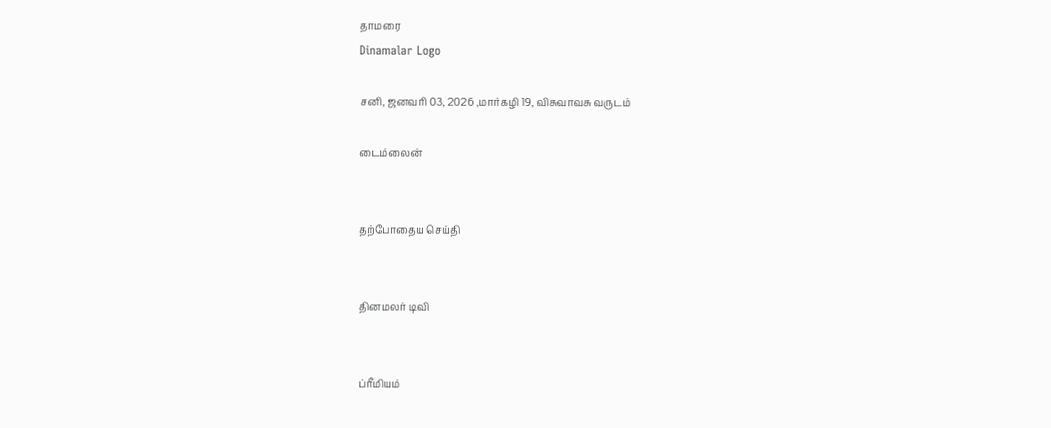தாமரை
Dinamalar Logo

சனி, ஜனவரி 03, 2026 ,மார்கழி 19, விசுவாவசு வருடம்

டைம்லைன்


தற்போதைய செய்தி


தினமலர் டிவி


ப்ரீமியம்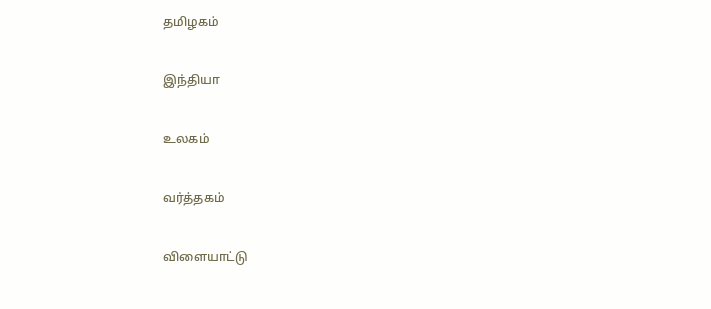தமிழகம்


இந்தியா


உலகம்


வர்த்தகம்


விளையாட்டு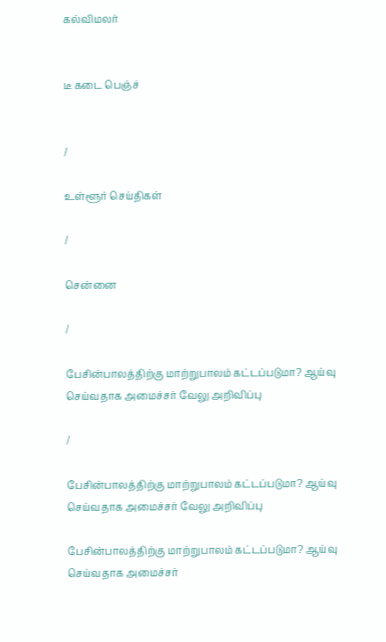கல்விமலர்


டீ கடை பெஞ்ச்


/

உள்ளூர் செய்திகள்

/

சென்னை

/

பேசின்பாலத்திற்கு மாற்றுபாலம் கட்டப்படுமா? ஆய்வு செய்வதாக அமைச்சர் வேலு அறிவிப்பு

/

பேசின்பாலத்திற்கு மாற்றுபாலம் கட்டப்படுமா? ஆய்வு செய்வதாக அமைச்சர் வேலு அறிவிப்பு

பேசின்பாலத்திற்கு மாற்றுபாலம் கட்டப்படுமா? ஆய்வு செய்வதாக அமைச்சர்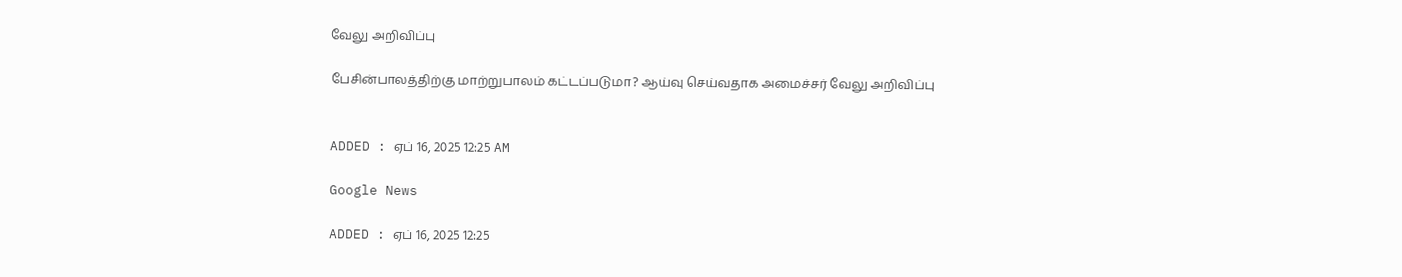வேலு அறிவிப்பு

பேசின்பாலத்திற்கு மாற்றுபாலம் கட்டப்படுமா? ஆய்வு செய்வதாக அமைச்சர் வேலு அறிவிப்பு


ADDED : ஏப் 16, 2025 12:25 AM

Google News

ADDED : ஏப் 16, 2025 12:25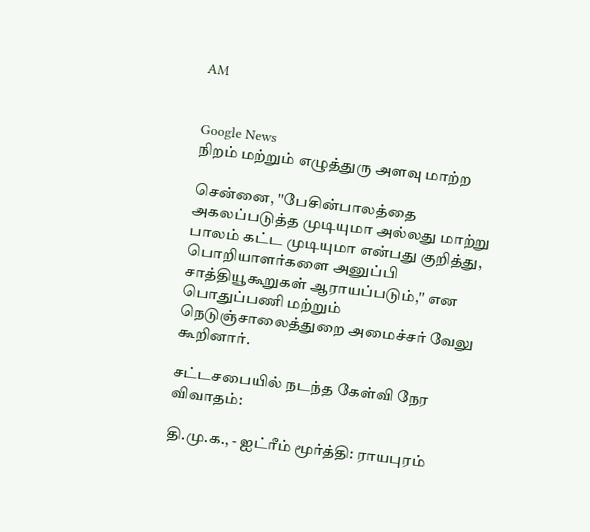AM


Google News
நிறம் மற்றும் எழுத்துரு அளவு மாற்ற

சென்னை, ''பேசின்பாலத்தை அகலப்படுத்த முடியுமா அல்லது மாற்று பாலம் கட்ட முடியுமா என்பது குறித்து, பொறியாளர்களை அனுப்பி சாத்தியூகூறுகள் ஆராயப்படும்,'' என பொதுப்பணி மற்றும் நெடுஞ்சாலைத்துறை அமைச்சர் வேலு கூறினார்.

சட்டசபையில் நடந்த கேள்வி நேர விவாதம்:

தி.மு.க., - ஐட்ரீம் மூர்த்தி: ராயபுரம்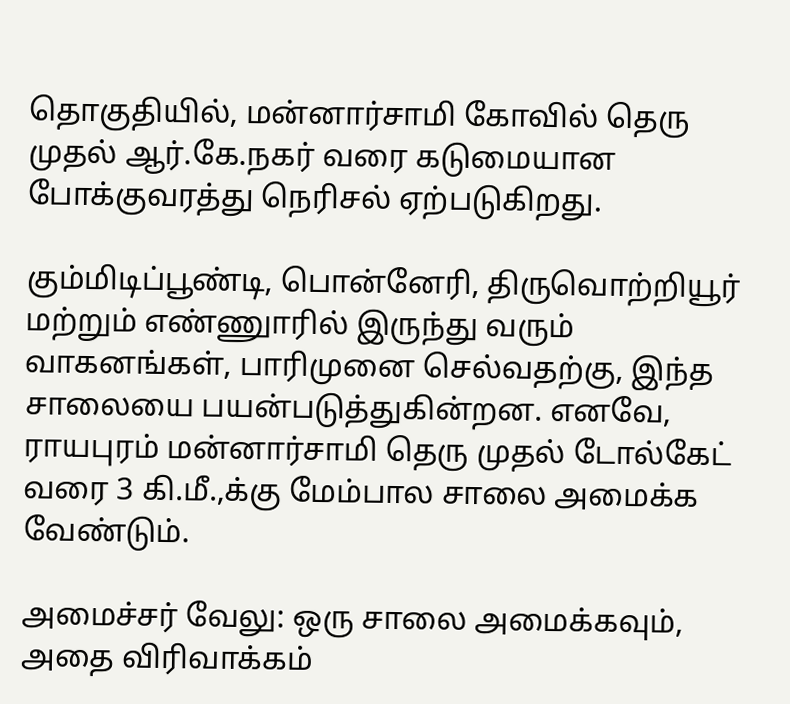தொகுதியில், மன்னார்சாமி கோவில் தெரு முதல் ஆர்.கே.நகர் வரை கடுமையான போக்குவரத்து நெரிசல் ஏற்படுகிறது.

கும்மிடிப்பூண்டி, பொன்னேரி, திருவொற்றியூர் மற்றும் எண்ணுாரில் இருந்து வரும் வாகனங்கள், பாரிமுனை செல்வதற்கு, இந்த சாலையை பயன்படுத்துகின்றன. எனவே, ராயபுரம் மன்னார்சாமி தெரு முதல் டோல்கேட் வரை 3 கி.மீ.,க்கு மேம்பால சாலை அமைக்க வேண்டும்.

அமைச்சர் வேலு: ஒரு சாலை அமைக்கவும், அதை விரிவாக்கம்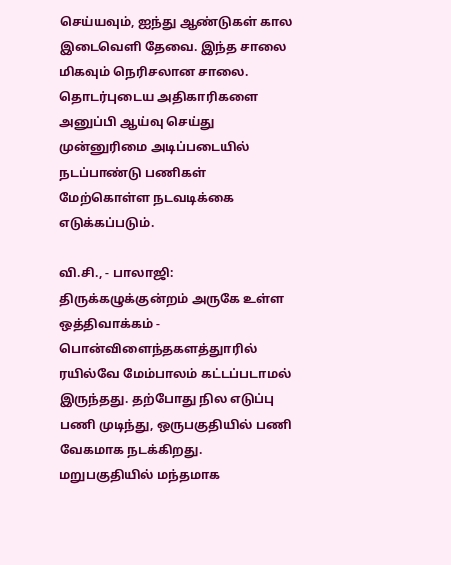செய்யவும், ஐந்து ஆண்டுகள் கால இடைவெளி தேவை. இந்த சாலை மிகவும் நெரிசலான சாலை. தொடர்புடைய அதிகாரிகளை அனுப்பி ஆய்வு செய்து முன்னுரிமை அடிப்படையில் நடப்பாண்டு பணிகள் மேற்கொள்ள நடவடிக்கை எடுக்கப்படும்.

வி.சி., - பாலாஜி: திருக்கழுக்குன்றம் அருகே உள்ள ஒத்திவாக்கம் - பொன்விளைந்தகளத்துாரில் ரயில்வே மேம்பாலம் கட்டப்படாமல் இருந்தது. தற்போது நில எடுப்பு பணி முடிந்து, ஒருபகுதியில் பணி வேகமாக நடக்கிறது. மறுபகுதியில் மந்தமாக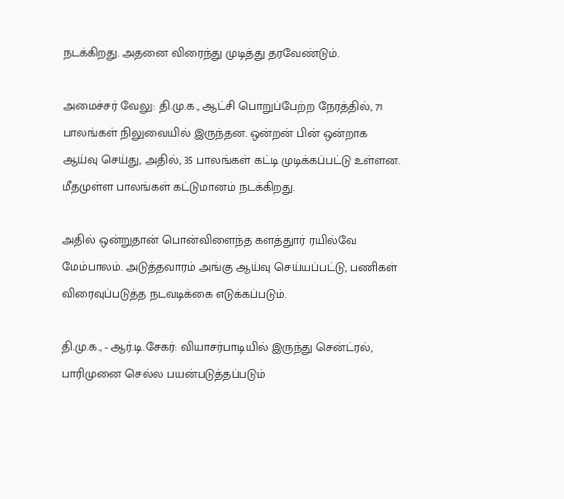நடக்கிறது. அதனை விரைந்து முடித்து தரவேண்டும்.

அமைச்சர் வேலு: தி.மு.க., ஆட்சி பொறுப்பேற்ற நேரத்தில், 71 பாலங்கள் நிலுவையில் இருந்தன. ஒன்றன் பின் ஒன்றாக ஆய்வு செய்து, அதில், 35 பாலங்கள் கட்டி முடிக்கப்பட்டு உள்ளன. மீதமுள்ள பாலங்கள் கட்டுமானம் நடக்கிறது.

அதில் ஒன்றுதான் பொன்விளைந்த களத்துார் ரயில்வே மேம்பாலம். அடுத்தவாரம் அங்கு ஆய்வு செய்யப்பட்டு, பணிகள் விரைவுப்படுத்த நடவடிக்கை எடுக்கப்படும்.

தி.மு.க., - ஆர்.டி.சேகர்: வியாசர்பாடியில் இருந்து சென்ட்ரல், பாரிமுனை செல்ல பயன்படுத்தப்படும்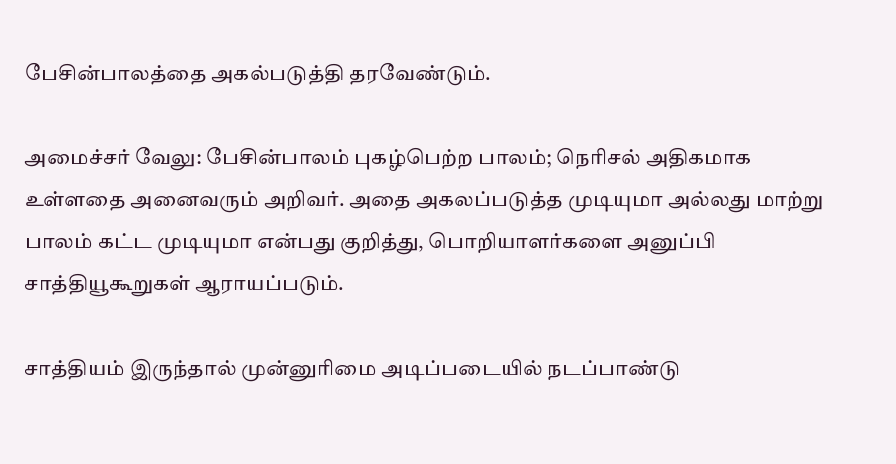பேசின்பாலத்தை அகல்படுத்தி தரவேண்டும்.

அமைச்சர் வேலு: பேசின்பாலம் புகழ்பெற்ற பாலம்; நெரிசல் அதிகமாக உள்ளதை அனைவரும் அறிவர். அதை அகலப்படுத்த முடியுமா அல்லது மாற்று பாலம் கட்ட முடியுமா என்பது குறித்து, பொறியாளர்களை அனுப்பி சாத்தியூகூறுகள் ஆராயப்படும்.

சாத்தியம் இருந்தால் முன்னுரிமை அடிப்படையில் நடப்பாண்டு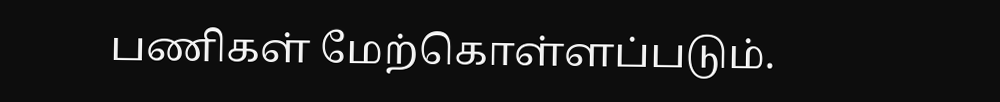பணிகள் மேற்கொள்ளப்படும்.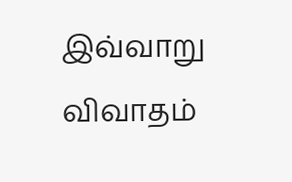இவ்வாறு விவாதம்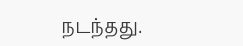நடந்தது.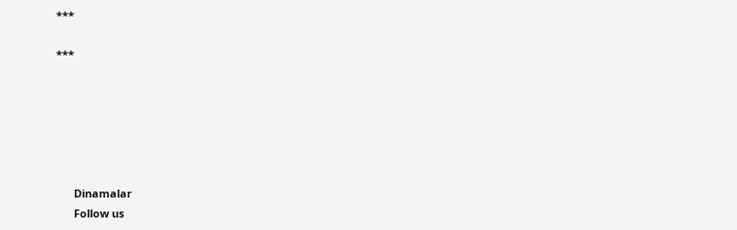***

***






      Dinamalar
      Follow us